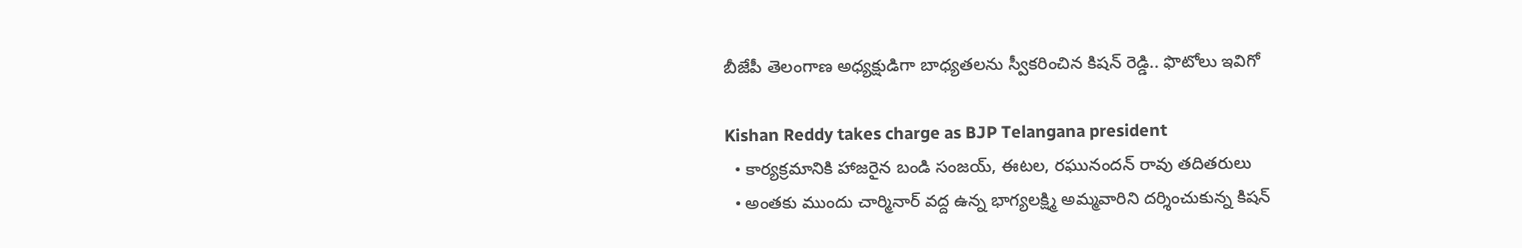బీజేపీ తెలంగాణ అధ్యక్షుడిగా బాధ్యతలను స్వీకరించిన కిషన్ రెడ్డి.. ఫొటోలు ఇవిగో

Kishan Reddy takes charge as BJP Telangana president
  • కార్యక్రమానికి హాజరైన బండి సంజయ్, ఈటల, రఘునందన్ రావు తదితరులు
  • అంతకు ముందు చార్మినార్ వద్ద ఉన్న భాగ్యలక్ష్మి అమ్మవారిని దర్శించుకున్న కిషన్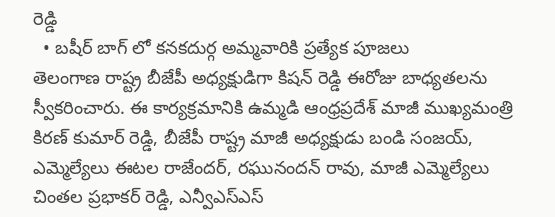రెడ్డి
  • బషీర్ బాగ్ లో కనకదుర్గ అమ్మవారికి ప్రత్యేక పూజలు
తెలంగాణ రాష్ట్ర బీజేపీ అధ్యక్షుడిగా కిషన్ రెడ్డి ఈరోజు బాధ్యతలను స్వీకరించారు. ఈ కార్యక్రమానికి ఉమ్మడి ఆంధ్రప్రదేశ్ మాజీ ముఖ్యమంత్రి కిరణ్ కుమార్ రెడ్డి, బీజేపీ రాష్ట్ర మాజీ అధ్యక్షుడు బండి సంజయ్, ఎమ్మెల్యేలు ఈటల రాజేందర్, రఘునందన్ రావు, మాజీ ఎమ్మెల్యేలు చింతల ప్రభాకర్ రెడ్డి, ఎన్వీఎస్ఎస్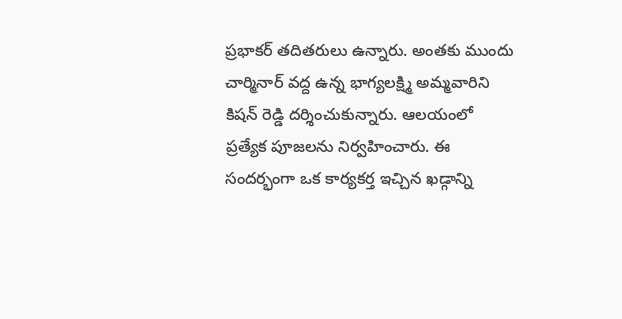ప్రభాకర్ తదితరులు ఉన్నారు. అంతకు ముందు చార్మినార్ వద్ద ఉన్న భాగ్యలక్ష్మి అమ్మవారిని కిషన్ రెడ్డి దర్శించుకున్నారు. ఆలయంలో ప్రత్యేక పూజలను నిర్వహించారు. ఈ సందర్భంగా ఒక కార్యకర్త ఇచ్చిన ఖడ్గాన్ని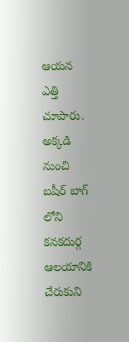ఆయన ఎత్తి చూపారు. అక్కడి నుంచి బషీర్ బాగ్ లోని కనకదుర్గ ఆలయానికి చేరుకుని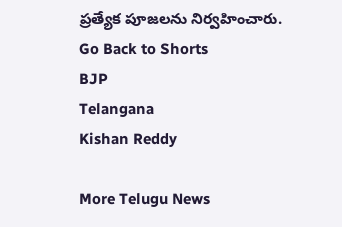ప్రత్యేక పూజలను నిర్వహించారు.
Go Back to Shorts
BJP
Telangana
Kishan Reddy

More Telugu News